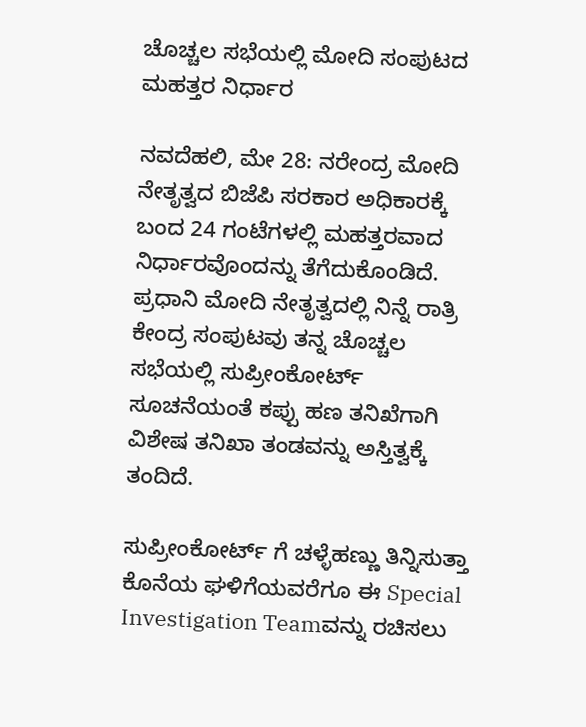ಚೊಚ್ಚಲ ಸಭೆಯಲ್ಲಿ ಮೋದಿ ಸಂಪುಟದ ಮಹತ್ತರ ನಿರ್ಧಾರ

ನವದೆಹಲಿ, ಮೇ 28: ನರೇಂದ್ರ ಮೋದಿ ನೇತೃತ್ವದ ಬಿಜೆಪಿ ಸರಕಾರ ಅಧಿಕಾರಕ್ಕೆ ಬಂದ 24 ಗಂಟೆಗಳಲ್ಲಿ ಮಹತ್ತರವಾದ ನಿರ್ಧಾರವೊಂದನ್ನು ತೆಗೆದುಕೊಂಡಿದೆ. ಪ್ರಧಾನಿ ಮೋದಿ ನೇತೃತ್ವದಲ್ಲಿ ನಿನ್ನೆ ರಾತ್ರಿ ಕೇಂದ್ರ ಸಂಪುಟವು ತನ್ನ ಚೊಚ್ಚಲ ಸಭೆಯಲ್ಲಿ ಸುಪ್ರೀಂಕೋರ್ಟ್ ಸೂಚನೆಯಂತೆ ಕಪ್ಪು ಹಣ ತನಿಖೆಗಾಗಿ ವಿಶೇಷ ತನಿಖಾ ತಂಡವನ್ನು ಅಸ್ತಿತ್ವಕ್ಕೆ ತಂದಿದೆ.

ಸುಪ್ರೀಂಕೋರ್ಟ್ ಗೆ ಚಳ್ಳೆಹಣ್ಣು ತಿನ್ನಿಸುತ್ತಾ ಕೊನೆಯ ಘಳಿಗೆಯವರೆಗೂ ಈ Special Investigation Teamವನ್ನು ರಚಿಸಲು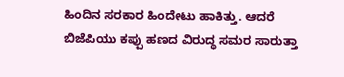ಹಿಂದಿನ ಸರಕಾರ ಹಿಂದೇಟು ಹಾಕಿತ್ತು. ಆದರೆ ಬಿಜೆಪಿಯು ಕಪ್ಪು ಹಣದ ವಿರುದ್ಧ ಸಮರ ಸಾರುತ್ತಾ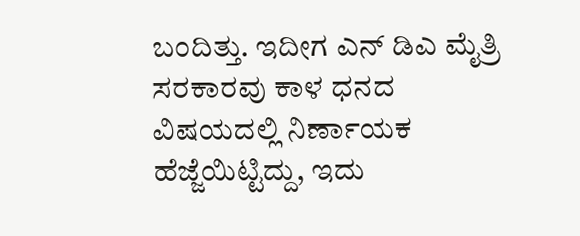ಬಂದಿತ್ತು. ಇದೀಗ ಎನ್ ಡಿಎ ಮೈತ್ರಿ ಸರಕಾರವು ಕಾಳ ಧನದ ವಿಷಯದಲ್ಲಿ ನಿರ್ಣಾಯಕ ಹೆಜ್ಜೆಯಿಟ್ಟಿದ್ದು, ಇದು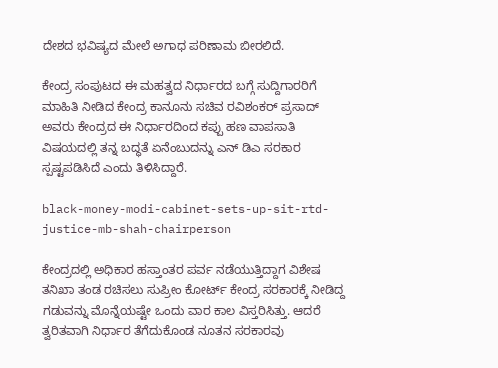ದೇಶದ ಭವಿಷ್ಯದ ಮೇಲೆ ಅಗಾಧ ಪರಿಣಾಮ ಬೀರಲಿದೆ.

ಕೇಂದ್ರ ಸಂಪುಟದ ಈ ಮಹತ್ವದ ನಿರ್ಧಾರದ ಬಗ್ಗೆ ಸುದ್ದಿಗಾರರಿಗೆ ಮಾಹಿತಿ ನೀಡಿದ ಕೇಂದ್ರ ಕಾನೂನು ಸಚಿವ ರವಿಶಂಕರ್ ಪ್ರಸಾದ್ ಅವರು ಕೇಂದ್ರದ ಈ ನಿರ್ಧಾರದಿಂದ ಕಪ್ಪು ಹಣ ವಾಪಸಾತಿ ವಿಷಯದಲ್ಲಿ ತನ್ನ ಬದ್ಧತೆ ಏನೆಂಬುದನ್ನು ಎನ್ ಡಿಎ ಸರಕಾರ ಸ್ಪಷ್ಟಪಡಿಸಿದೆ ಎಂದು ತಿಳಿಸಿದ್ದಾರೆ.

black-money-modi-cabinet-sets-up-sit-rtd-justice-mb-shah-chairperson

ಕೇಂದ್ರದಲ್ಲಿ ಅಧಿಕಾರ ಹಸ್ತಾಂತರ ಪರ್ವ ನಡೆಯುತ್ತಿದ್ದಾಗ ವಿಶೇಷ ತನಿಖಾ ತಂಡ ರಚಿಸಲು ಸುಪ್ರೀಂ ಕೋರ್ಟ್‌ ಕೇಂದ್ರ ಸರಕಾರಕ್ಕೆ ನೀಡಿದ್ದ ಗಡುವನ್ನು ಮೊನ್ನೆಯಷ್ಟೇ ಒಂದು ವಾರ ಕಾಲ ವಿಸ್ತರಿಸಿತ್ತು. ಆದರೆ ತ್ವರಿತವಾಗಿ ನಿರ್ಧಾರ ತೆಗೆದುಕೊಂಡ ನೂತನ ಸರಕಾರವು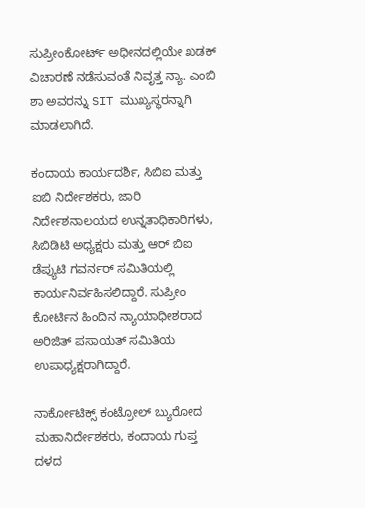ಸುಪ್ರೀಂಕೋರ್ಟ್ ಅಧೀನದಲ್ಲಿಯೇ ಖಡಕ್ ವಿಚಾರಣೆ ನಡೆಸುವಂತೆ ನಿವೃತ್ತ ನ್ಯಾ. ಎಂಬಿ ಶಾ ಅವರನ್ನು SIT ಮುಖ್ಯಸ್ಥರನ್ನಾಗಿ ಮಾಡಲಾಗಿದೆ.

ಕಂದಾಯ ಕಾರ್ಯದರ್ಶಿ, ಸಿಬಿಐ ಮತ್ತು ಐಬಿ ನಿರ್ದೇಶಕರು, ಜಾರಿ ನಿರ್ದೇಶನಾಲಯದ ಉನ್ನತಾಧಿಕಾರಿಗಳು, ಸಿಬಿಡಿಟಿ ಅಧ್ಯಕ್ಷರು ಮತ್ತು ಆರ್ ಬಿಐ ಡೆಪ್ಯುಟಿ ಗವರ್ನರ್ ಸಮಿತಿಯಲ್ಲಿ ಕಾರ್ಯನಿರ್ವಹಿಸಲಿದ್ದಾರೆ. ಸುಪ್ರೀಂ ಕೋರ್ಟಿನ ಹಿಂದಿನ ನ್ಯಾಯಾಧೀಶರಾದ ಅರಿಜಿತ್ ಪಸಾಯತ್ ಸಮಿತಿಯ ಉಪಾಧ್ಯಕ್ಷರಾಗಿದ್ದಾರೆ.

ನಾರ್ಕೋಟಿಕ್ಸ್ ಕಂಟ್ರೋಲ್ ಬ್ಯುರೋದ ಮಹಾನಿರ್ದೇಶಕರು, ಕಂದಾಯ ಗುಪ್ತ ದಳದ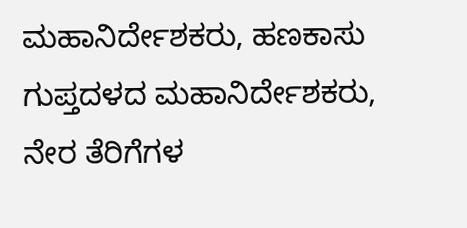ಮಹಾನಿರ್ದೇಶಕರು, ಹಣಕಾಸು ಗುಪ್ತದಳದ ಮಹಾನಿರ್ದೇಶಕರು, ನೇರ ತೆರಿಗೆಗಳ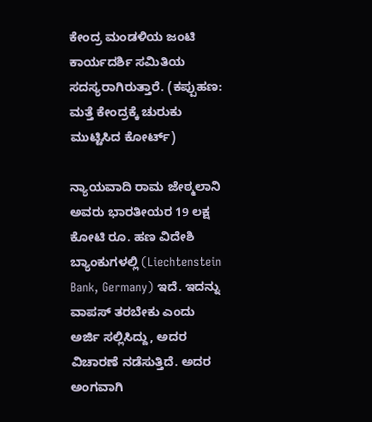ಕೇಂದ್ರ ಮಂಡಳಿಯ ಜಂಟಿ ಕಾರ್ಯದರ್ಶಿ ಸಮಿತಿಯ ಸದಸ್ಯರಾಗಿರುತ್ತಾರೆ. (ಕಪ್ಪುಹಣ: ಮತ್ತೆ ಕೇಂದ್ರಕ್ಕೆ ಚುರುಕು ಮುಟ್ಟಿಸಿದ ಕೋರ್ಟ್)

ನ್ಯಾಯವಾದಿ ರಾಮ ಜೇಠ್ಮಲಾನಿ ಅವರು ಭಾರತೀಯರ 19 ಲಕ್ಷ ಕೋಟಿ ರೂ. ಹಣ ವಿದೇಶಿ ಬ್ಯಾಂಕುಗಳಲ್ಲಿ (Liechtenstein Bank, Germany) ಇದೆ. ಇದನ್ನು ವಾಪಸ್ ತರಬೇಕು ಎಂದು ಅರ್ಜಿ ಸಲ್ಲಿಸಿದ್ದು, ಅದರ ವಿಚಾರಣೆ ನಡೆಸುತ್ತಿದೆ. ಅದರ ಅಂಗವಾಗಿ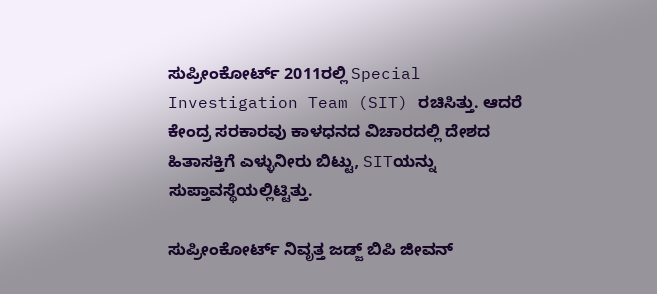ಸುಪ್ರೀಂಕೋರ್ಟ್ 2011ರಲ್ಲಿ Special Investigation Team (SIT) ರಚಿಸಿತ್ತು. ಆದರೆ ಕೇಂದ್ರ ಸರಕಾರವು ಕಾಳಧನದ ವಿಚಾರದಲ್ಲಿ ದೇಶದ ಹಿತಾಸಕ್ತಿಗೆ ಎಳ್ಳುನೀರು ಬಿಟ್ಟು, SITಯನ್ನು ಸುಪ್ತಾವಸ್ಥೆಯಲ್ಲಿಟ್ಟಿತ್ತು.

ಸುಪ್ರೀಂಕೋರ್ಟ್ ನಿವೃತ್ತ ಜಡ್ಜ್ ಬಿಪಿ ಜೀವನ್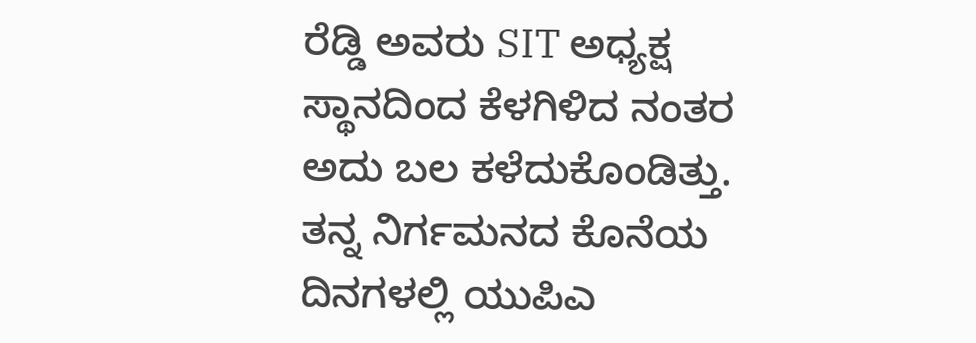ರೆಡ್ಡಿ ಅವರು SIT ಅಧ್ಯಕ್ಷ ಸ್ಥಾನದಿಂದ ಕೆಳಗಿಳಿದ ನಂತರ ಅದು ಬಲ ಕಳೆದುಕೊಂಡಿತ್ತು. ತನ್ನ ನಿರ್ಗಮನದ ಕೊನೆಯ ದಿನಗಳಲ್ಲಿ ಯುಪಿಎ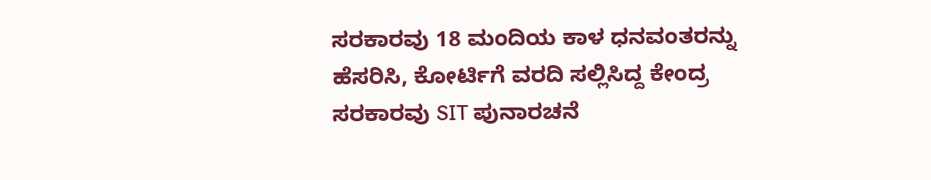ಸರಕಾರವು 18 ಮಂದಿಯ ಕಾಳ ಧನವಂತರನ್ನು ಹೆಸರಿಸಿ, ಕೋರ್ಟಿಗೆ ವರದಿ ಸಲ್ಲಿಸಿದ್ದ ಕೇಂದ್ರ ಸರಕಾರವು SIT ಪುನಾರಚನೆ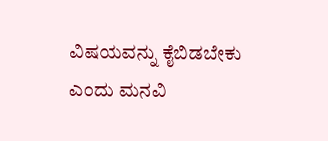ವಿಷಯವನ್ನು ಕೈಬಿಡಬೇಕು ಎಂದು ಮನವಿ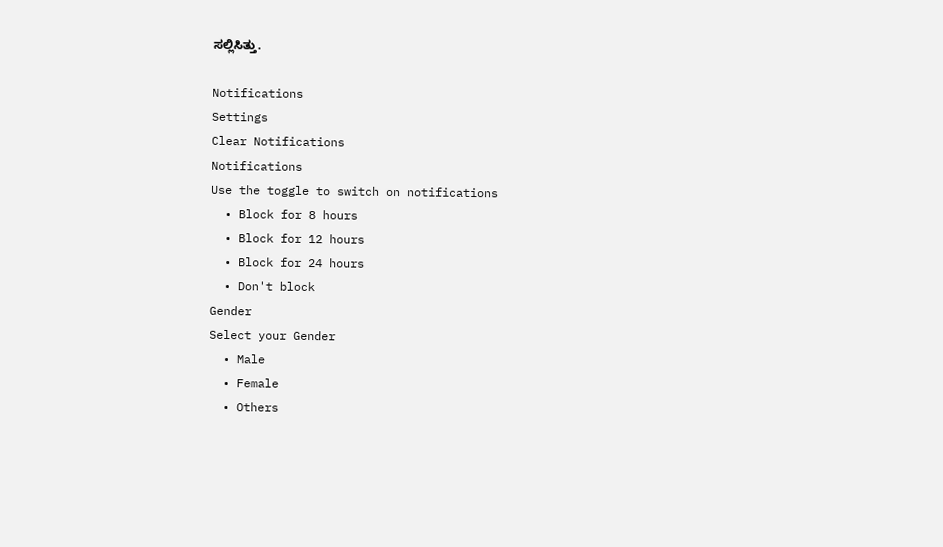ಸಲ್ಲಿಸಿತ್ತು.

Notifications
Settings
Clear Notifications
Notifications
Use the toggle to switch on notifications
  • Block for 8 hours
  • Block for 12 hours
  • Block for 24 hours
  • Don't block
Gender
Select your Gender
  • Male
  • Female
  • Others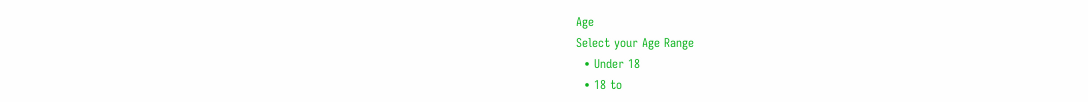Age
Select your Age Range
  • Under 18
  • 18 to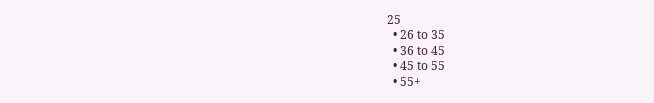25
  • 26 to 35
  • 36 to 45
  • 45 to 55
  • 55+